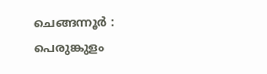ചെങ്ങന്നൂർ : പെരുങ്കുളം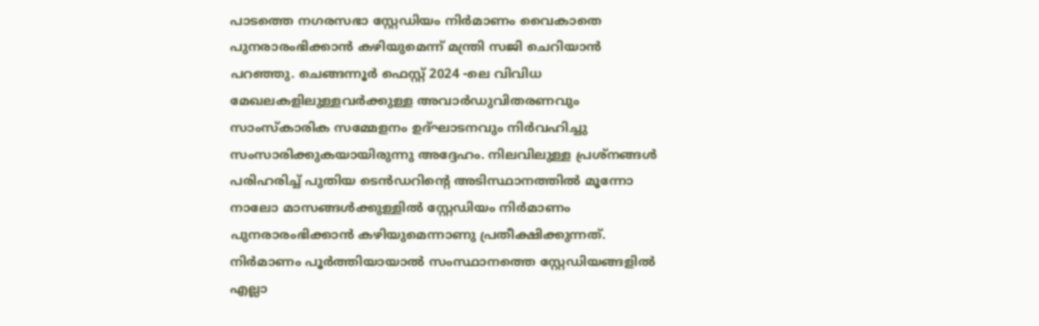പാടത്തെ നഗരസഭാ സ്റ്റേഡിയം നിർമാണം വൈകാതെ പുനരാരംഭിക്കാൻ കഴിയുമെന്ന് മന്ത്രി സജി ചെറിയാൻ പറഞ്ഞു. ചെങ്ങന്നൂർ ഫെസ്റ്റ് 2024 -ലെ വിവിധ മേഖലകളിലുള്ളവർക്കുള്ള അവാർഡുവിതരണവും സാംസ്കാരിക സമ്മേളനം ഉദ്ഘാടനവും നിർവഹിച്ചു സംസാരിക്കുകയായിരുന്നു അദ്ദേഹം. നിലവിലുള്ള പ്രശ്നങ്ങൾ പരിഹരിച്ച് പുതിയ ടെൻഡറിന്റെ അടിസ്ഥാനത്തിൽ മൂന്നോ നാലോ മാസങ്ങൾക്കുള്ളിൽ സ്റ്റേഡിയം നിർമാണം പുനരാരംഭിക്കാൻ കഴിയുമെന്നാണു പ്രതീക്ഷിക്കുന്നത്. നിർമാണം പൂർത്തിയായാൽ സംസ്ഥാനത്തെ സ്റ്റേഡിയങ്ങളിൽ എല്ലാ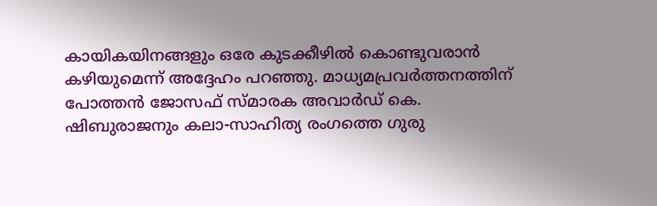കായികയിനങ്ങളും ഒരേ കുടക്കീഴിൽ കൊണ്ടുവരാൻ കഴിയുമെന്ന് അദ്ദേഹം പറഞ്ഞു. മാധ്യമപ്രവർത്തനത്തിന് പോത്തൻ ജോസഫ് സ്മാരക അവാർഡ് കെ. ഷിബുരാജനും കലാ-സാഹിത്യ രംഗത്തെ ഗുരു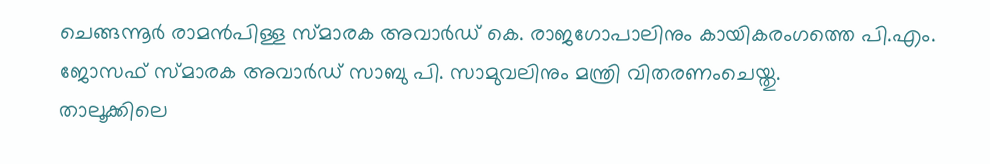ചെങ്ങന്നൂർ രാമൻപിള്ള സ്മാരക അവാർഡ് കെ. രാജഗോപാലിനും കായികരംഗത്തെ പി.എം. ജോസഫ് സ്മാരക അവാർഡ് സാബു പി. സാമുവലിനും മന്ത്രി വിതരണംചെയ്തു.
താലൂക്കിലെ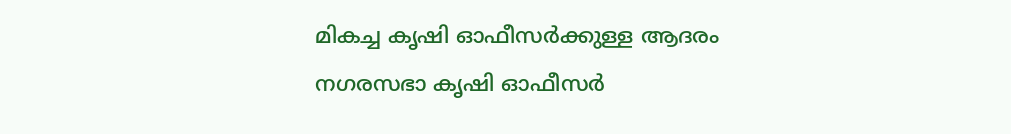മികച്ച കൃഷി ഓഫീസർക്കുള്ള ആദരം നഗരസഭാ കൃഷി ഓഫീസർ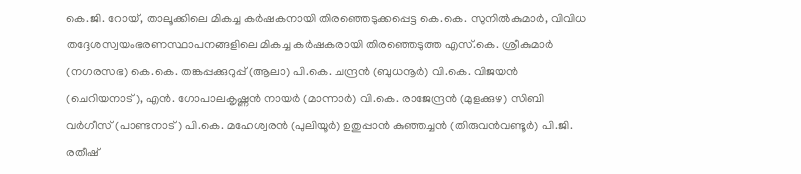കെ.ജി. റോയ്, താലൂക്കിലെ മികച്ച കർഷകനായി തിരഞ്ഞെടുക്കപ്പെട്ട കെ.കെ. സുനിൽകുമാർ, വിവിധ തദ്ദേശസ്വയംഭരണസ്ഥാപനങ്ങളിലെ മികച്ച കർഷകരായി തിരഞ്ഞെടുത്ത എസ്.കെ. ശ്രീകുമാർ (നഗരസഭ) കെ.കെ. തങ്കപ്പക്കുറുപ്പ് (ആലാ) പി.കെ. ചന്ദ്രൻ (ബുധനൂർ) വി.കെ. വിജയൻ (ചെറിയനാട്), എൻ. ഗോപാലകൃഷ്ണൻ നായർ (മാന്നാർ) വി.കെ. രാജേന്ദ്രൻ (മുളക്കുഴ) സിബി വർഗീസ് (പാണ്ടനാട്) പി.കെ. മഹേശ്വരൻ (പുലിയൂർ) ഉതുപ്പാൻ കുഞ്ഞച്ചൻ (തിരുവൻവണ്ടൂർ) പി.ജി. രതീഷ്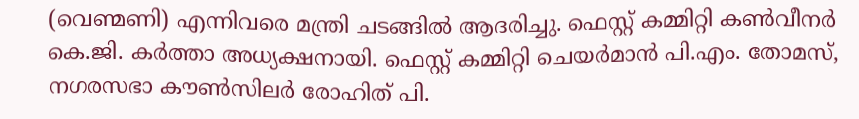(വെണ്മണി) എന്നിവരെ മന്ത്രി ചടങ്ങിൽ ആദരിച്ചു. ഫെസ്റ്റ് കമ്മിറ്റി കൺവീനർ കെ.ജി. കർത്താ അധ്യക്ഷനായി. ഫെസ്റ്റ് കമ്മിറ്റി ചെയർമാൻ പി.എം. തോമസ്, നഗരസഭാ കൗൺസിലർ രോഹിത് പി.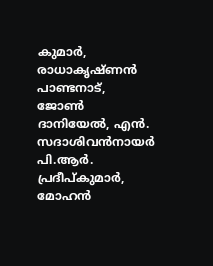കുമാർ, രാധാകൃഷ്ണൻ പാണ്ടനാട്, ജോൺ ദാനിയേൽ, എൻ. സദാശിവൻനായർ പി.ആർ. പ്രദീപ്കുമാർ, മോഹൻ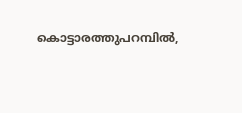കൊട്ടാരത്തുപറമ്പിൽ,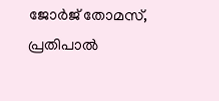ജോർജ് തോമസ്, പ്രതിപാൽ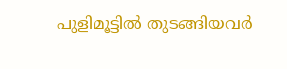പുളിമൂട്ടിൽ തുടങ്ങിയവർ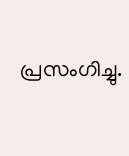പ്രസംഗിച്ചു.